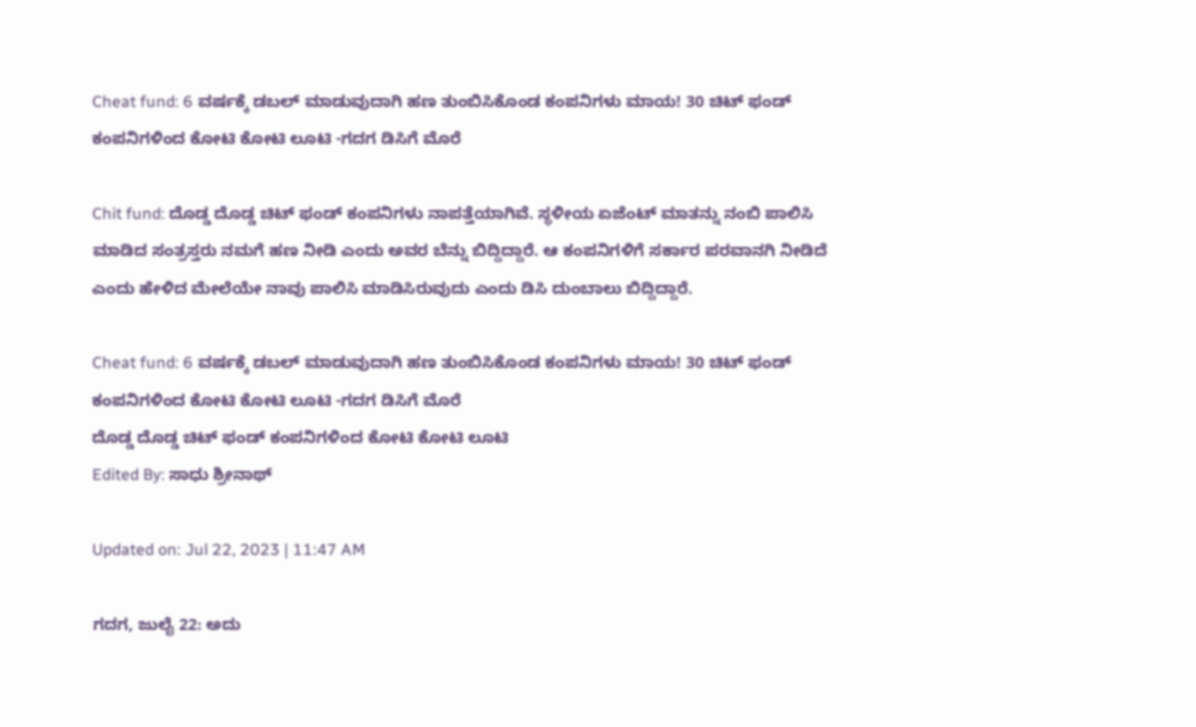Cheat fund: 6 ವರ್ಷಕ್ಕೆ ಡಬಲ್‌ ಮಾಡುವುದಾಗಿ‌ ಹಣ ತುಂಬಿಸಿಕೊಂಡ ಕಂಪನಿಗಳು ಮಾಯ! 30 ಚಿಟ್ ಫಂಡ್ ಕಂಪನಿಗಳಿಂದ ಕೋಟಿ ಕೋಟಿ ಲೂಟಿ -ಗದಗ ಡಿಸಿಗೆ ಮೊರೆ

Chit fund: ದೊಡ್ಡ ದೊಡ್ಡ ಚಿಟ್ ಫಂಡ್ ಕಂಪನಿಗಳು ನಾಪತ್ತೆಯಾಗಿವೆ. ಸ್ಥಳೀಯ ಏಜೆಂಟ್ ಮಾತನ್ನು ನಂಬಿ ಪಾಲಿಸಿ ಮಾಡಿದ ಸಂತ್ರಸ್ತರು ನಮಗೆ ಹಣ ನೀಡಿ ಎಂದು ಅವರ ಬೆನ್ನು ಬಿದ್ದಿದ್ದಾರೆ. ಆ ಕಂಪನಿಗಳಿಗೆ ಸರ್ಕಾರ ಪರವಾನಗಿ ನೀಡಿದೆ ಎಂದು ಹೇಳಿದ ಮೇಲೆಯೇ ನಾವು ಪಾಲಿಸಿ ಮಾಡಿಸಿರುವುದು ಎಂದು ಡಿಸಿ ದುಂಬಾಲು ಬಿದ್ದಿದ್ದಾರೆ.

Cheat fund: 6 ವರ್ಷಕ್ಕೆ ಡಬಲ್‌ ಮಾಡುವುದಾಗಿ‌ ಹಣ ತುಂಬಿಸಿಕೊಂಡ ಕಂಪನಿಗಳು ಮಾಯ! 30 ಚಿಟ್ ಫಂಡ್ ಕಂಪನಿಗಳಿಂದ ಕೋಟಿ ಕೋಟಿ ಲೂಟಿ -ಗದಗ ಡಿಸಿಗೆ ಮೊರೆ
ದೊಡ್ಡ ದೊಡ್ಡ ಚಿಟ್ ಫಂಡ್ ಕಂಪನಿಗಳಿಂದ ಕೋಟಿ ಕೋಟಿ ಲೂಟಿ
Edited By: ಸಾಧು ಶ್ರೀನಾಥ್

Updated on: Jul 22, 2023 | 11:47 AM

ಗದಗ, ಜುಲೈ 22: ಅದು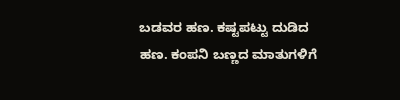ಬಡವರ ಹಣ. ಕಷ್ಟಪಟ್ಟು ದುಡಿದ ಹಣ. ಕಂಪನಿ ಬಣ್ಣದ‌ ಮಾತುಗಳಿಗೆ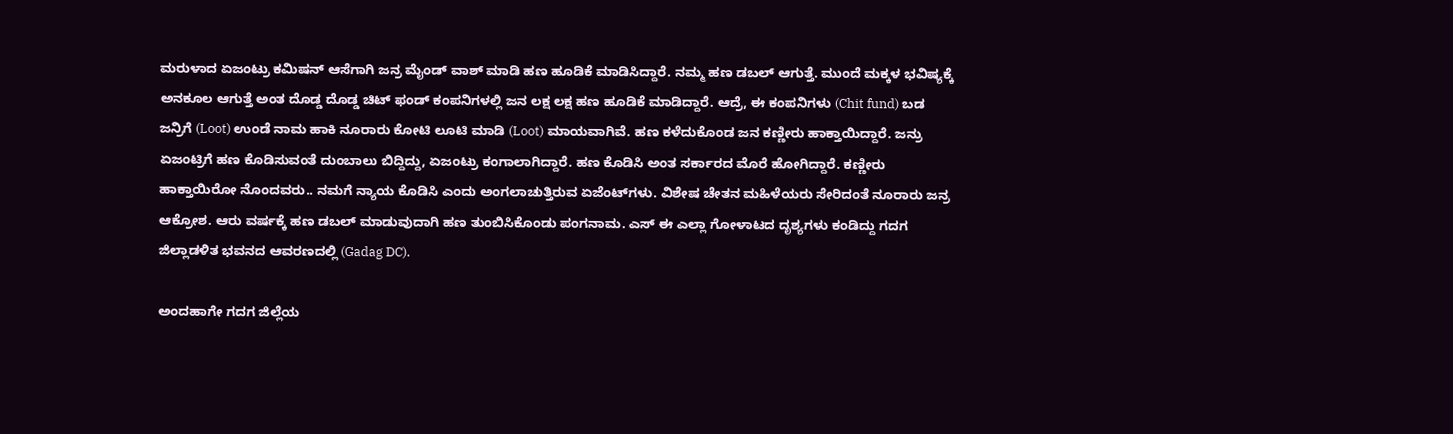ಮರುಳಾದ ಏಜಂಟ್ರು ಕಮಿಷನ್ ಆಸೆಗಾಗಿ ಜನ್ರ ಮೈಂಡ್ ವಾಶ್ ಮಾಡಿ ಹಣ ಹೂಡಿಕೆ ಮಾಡಿಸಿದ್ದಾರೆ. ನಮ್ಮ ಹಣ ಡಬಲ್ ಆಗುತ್ತೆ. ಮುಂದೆ ಮಕ್ಕಳ ಭವಿಷ್ಯಕ್ಕೆ ಅನಕೂಲ ಆಗುತ್ತೆ ಅಂತ ದೊಡ್ಡ ದೊಡ್ಡ ಚಿಟ್ ಫಂಡ್ ಕಂಪನಿಗಳಲ್ಲಿ ಜನ ಲಕ್ಷ ಲಕ್ಷ ಹಣ ಹೂಡಿಕೆ ಮಾಡಿದ್ದಾರೆ. ಆದ್ರೆ, ಈ ಕಂಪನಿಗಳು (Chit fund) ಬಡ ಜನ್ರಿಗೆ (Loot) ಉಂಡೆ ನಾಮ ಹಾಕಿ‌ ನೂರಾರು ಕೋಟಿ ಲೂಟಿ ಮಾಡಿ (Loot) ಮಾಯವಾಗಿವೆ. ಹಣ ಕಳೆದುಕೊಂಡ ಜನ ಕಣ್ಣೀರು ಹಾಕ್ತಾಯಿದ್ದಾರೆ. ಜನ್ರು ಏಜಂಟ್ರಿಗೆ ಹಣ ಕೊಡಿಸುವಂತೆ ದುಂಬಾಲು ಬಿದ್ದಿದ್ದು, ಏಜಂಟ್ರು ಕಂಗಾಲಾಗಿದ್ದಾರೆ. ಹಣ ಕೊಡಿಸಿ ಅಂತ ಸರ್ಕಾರದ ಮೊರೆ ಹೋಗಿದ್ದಾರೆ. ಕಣ್ಣೀರು ಹಾಕ್ತಾಯಿರೋ ನೊಂದವರು.. ನಮಗೆ ನ್ಯಾಯ ಕೊಡಿಸಿ ಎಂದು ಅಂಗಲಾಚುತ್ತಿರುವ ಏಜೆಂಟ್‌ಗಳು. ವಿಶೇಷ ಚೇತನ ಮಹಿಳೆಯರು ಸೇರಿದಂತೆ ನೂರಾರು‌ ಜನ್ರ ಆಕ್ರೋಶ. ಆರು ವರ್ಷಕ್ಕೆ ಹಣ ಡಬಲ್‌ ಮಾಡುವುದಾಗಿ‌ ಹಣ ತುಂಬಿಸಿಕೊಂಡು ಪಂಗನಾಮ. ಎಸ್ ಈ ಎಲ್ಲಾ ಗೋಳಾಟದ ದೃಶ್ಯಗಳು ಕಂಡಿದ್ದು ಗದಗ ಜಿಲ್ಲಾಡಳಿತ ಭವನದ ಆವರಣದಲ್ಲಿ (Gadag DC).

ಅಂದಹಾಗೇ ಗದಗ ಜಿಲ್ಲೆಯ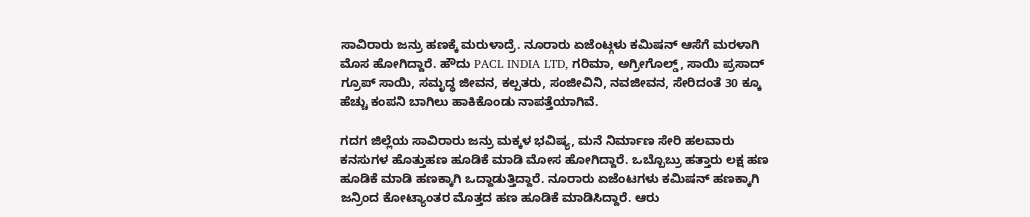ಸಾವಿರಾರು ಜನ್ರು ಹಣಕ್ಕೆ ಮರುಳಾದ್ರೆ. ನೂರಾರು ಏಜೆಂಟ್ಗಳು ಕಮಿಷನ್ ಆಸೆಗೆ ಮರಳಾಗಿ ಮೊಸ ಹೋಗಿದ್ದಾರೆ. ಹೌದು PACL INDIA LTD, ಗರಿಮಾ, ಅಗ್ರೀಗೊಲ್ಡ್, ಸಾಯಿ ಪ್ರಸಾದ್ ಗ್ರೂಪ್ ಸಾಯಿ, ಸಮೃದ್ಧ ಜೀವನ, ಕಲ್ಪತರು, ಸಂಜೀವಿನಿ, ನವಜೀವನ, ಸೇರಿದಂತೆ 30 ಕ್ಕೂ ಹೆಚ್ಚು ಕಂಪನಿ ಬಾಗಿಲು ಹಾಕಿಕೊಂಡು ನಾಪತ್ತೆಯಾಗಿವೆ.

ಗದಗ ಜಿಲ್ಲೆಯ ಸಾವಿರಾರು ಜನ್ರು ಮಕ್ಕಳ ಭವಿಷ್ಯ, ಮನೆ ನಿರ್ಮಾಣ ಸೇರಿ ಹಲವಾರು ಕನಸುಗಳ ಹೊತ್ತು‌ಹಣ ಹೂಡಿಕೆ ಮಾಡಿ‌ ಮೋಸ ಹೋಗಿದ್ದಾರೆ. ಒಬ್ಬೊಬ್ರು ಹತ್ತಾರು ಲಕ್ಷ ಹಣ ಹೂಡಿಕೆ ಮಾಡಿ‌ ಹಣಕ್ಕಾಗಿ ಒದ್ದಾಡುತ್ತಿದ್ದಾರೆ. ನೂರಾರು ಏಜೆಂಟಗಳು ಕಮಿಷನ್ ಹಣಕ್ಕಾಗಿ ಜನ್ರಿಂದ ಕೋಟ್ಯಾಂತರ ಮೊತ್ತದ ಹಣ ಹೂಡಿಕೆ ಮಾಡಿಸಿದ್ದಾರೆ. ಆರು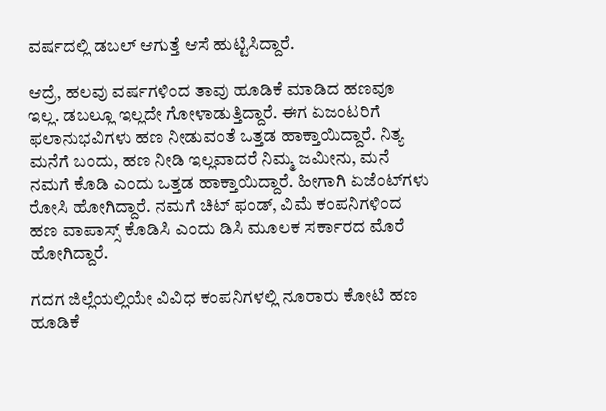ವರ್ಷದಲ್ಲಿ ಡಬಲ್ ಆಗುತ್ತೆ ಆಸೆ ಹುಟ್ಟಿಸಿದ್ದಾರೆ.

ಆದ್ರೆ, ಹಲವು ವರ್ಷಗಳಿಂದ ತಾವು ಹೂಡಿಕೆ ಮಾಡಿದ ಹಣವೂ ಇಲ್ಲ. ಡಬಲ್ಲೂ‌ ಇಲ್ಲದೇ ಗೋಳಾಡುತ್ತಿದ್ದಾರೆ. ಈಗ ಏಜಂಟರಿಗೆ ಫಲಾನುಭವಿಗಳು ಹಣ ನೀಡುವಂತೆ ಒತ್ತಡ ಹಾಕ್ತಾಯಿದ್ದಾರೆ. ನಿತ್ಯ ಮನೆಗೆ ಬಂದು, ಹಣ ನೀಡಿ ಇಲ್ಲವಾದರೆ ನಿಮ್ಮ ಜಮೀನು, ಮನೆ ನಮಗೆ ಕೊಡಿ ಎಂದು ಒತ್ತಡ ಹಾಕ್ತಾಯಿದ್ದಾರೆ‌. ಹೀಗಾಗಿ ಏಜೆಂಟ್‌ಗಳು ರೋಸಿ ಹೋಗಿದ್ದಾರೆ. ನಮಗೆ ಚಿಟ್ ಫಂಡ್, ವಿಮೆ ಕಂಪನಿಗಳಿಂದ ಹಣ ವಾಪಾಸ್ಸ್ ಕೊಡಿಸಿ ಎಂದು ಡಿಸಿ ಮೂಲಕ ಸರ್ಕಾರದ ಮೊರೆ ಹೋಗಿದ್ದಾರೆ.

ಗದಗ ಜಿಲ್ಲೆಯಲ್ಲಿಯೇ ವಿವಿಧ ಕಂಪನಿಗಳಲ್ಲಿ ನೂರಾರು‌ ಕೋಟಿ ಹಣ ಹೂಡಿಕೆ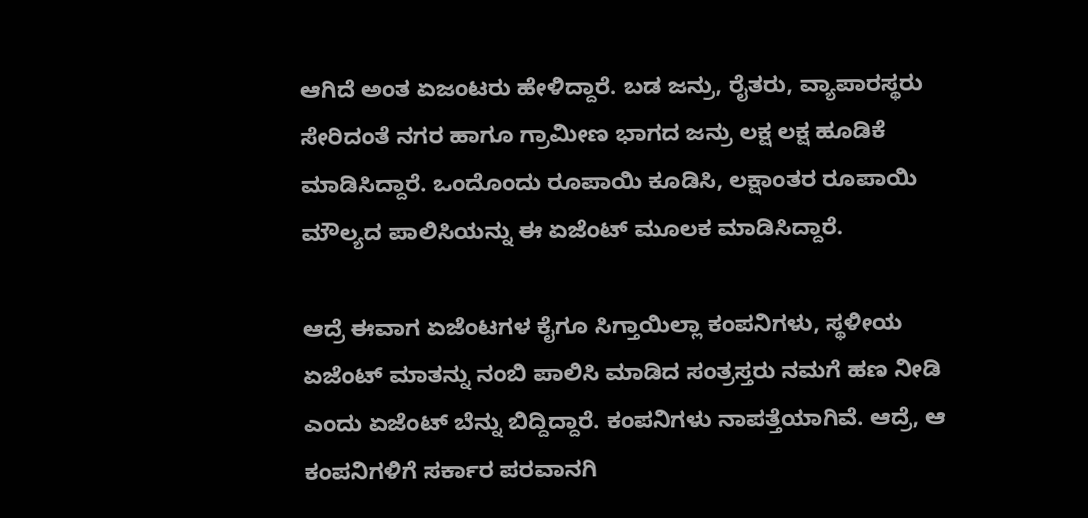ಆಗಿದೆ ಅಂತ ಏಜಂಟರು ಹೇಳಿದ್ದಾರೆ. ಬಡ ಜನ್ರು, ರೈತರು, ವ್ಯಾಪಾರಸ್ಥರು ಸೇರಿದಂತೆ ನಗರ ಹಾಗೂ ಗ್ರಾಮೀಣ ಭಾಗದ ಜನ್ರು ಲಕ್ಷ ಲಕ್ಷ ಹೂಡಿಕೆ ಮಾಡಿಸಿದ್ದಾರೆ. ಒಂದೊಂದು ರೂಪಾಯಿ ಕೂಡಿಸಿ, ಲಕ್ಷಾಂತರ ರೂಪಾಯಿ ಮೌಲ್ಯದ ಪಾಲಿಸಿಯನ್ನು ಈ ಏಜೆಂಟ್ ಮೂಲಕ ಮಾಡಿಸಿದ್ದಾರೆ.

ಆದ್ರೆ ಈವಾಗ ಏಜೆಂಟ‌ಗಳ‌‌ ಕೈಗೂ ಸಿಗ್ತಾಯಿಲ್ಲಾ ಕಂಪನಿಗಳು, ಸ್ಥಳೀಯ ಏಜೆಂಟ್ ಮಾತನ್ನು ನಂಬಿ ಪಾಲಿಸಿ ಮಾಡಿದ ಸಂತ್ರಸ್ತರು ನಮಗೆ ಹಣ ನೀಡಿ ಎಂದು ಏಜೆಂಟ್ ಬೆನ್ನು ಬಿದ್ದಿದ್ದಾರೆ. ಕಂಪನಿಗಳು ನಾಪತ್ತೆಯಾಗಿವೆ. ಆದ್ರೆ, ಆ ಕಂಪನಿಗಳಿಗೆ ಸರ್ಕಾರ ಪರವಾನಗಿ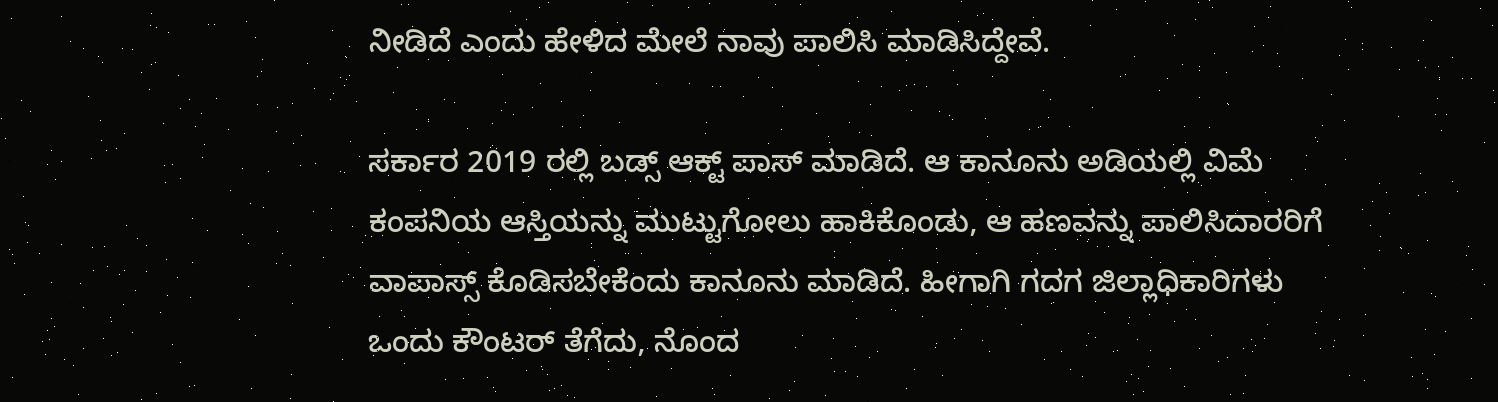ನೀಡಿದೆ ಎಂದು ಹೇಳಿದ ಮೇಲೆ ನಾವು ಪಾಲಿಸಿ ಮಾಡಿಸಿದ್ದೇವೆ.

ಸರ್ಕಾರ 2019 ರಲ್ಲಿ ಬಡ್ಸ್ ಆಕ್ಟ್ ಪಾಸ್ ಮಾಡಿದೆ. ಆ ಕಾನೂನು ಅಡಿಯಲ್ಲಿ ವಿಮೆ ಕಂಪನಿಯ ಆಸ್ತಿಯನ್ನು ಮುಟ್ಟುಗೋಲು ಹಾಕಿಕೊಂಡು, ಆ ಹಣವನ್ನು ಪಾಲಿಸಿದಾರರಿಗೆ ವಾಪಾಸ್ಸ್ ಕೊಡಿಸಬೇಕೆಂದು ಕಾನೂನು ಮಾಡಿದೆ. ಹೀಗಾಗಿ ಗದಗ ಜಿಲ್ಲಾಧಿಕಾರಿಗಳು ಒಂದು ಕೌಂಟರ್ ತೆಗೆದು, ನೊಂದ‌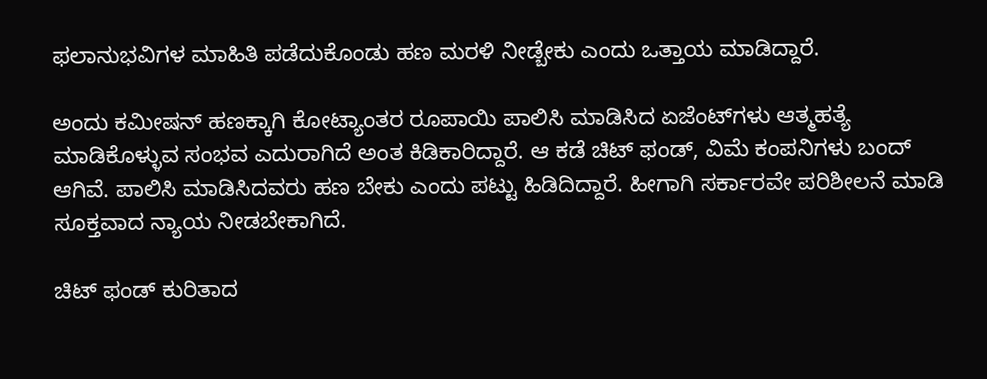ಫಲಾನುಭವಿಗಳ ಮಾಹಿತಿ ಪಡೆದುಕೊಂಡು ಹಣ ಮರಳಿ ನೀಡ್ಬೇಕು ಎಂದು ಒತ್ತಾಯ ಮಾಡಿದ್ದಾರೆ.

ಅಂದು ಕಮೀಷನ್ ಹಣಕ್ಕಾಗಿ ಕೋಟ್ಯಾಂತರ ರೂಪಾಯಿ ಪಾಲಿಸಿ ಮಾಡಿಸಿದ ಏಜೆಂಟ್‌ಗಳು ಆತ್ಮಹತ್ಯೆ ಮಾಡಿಕೊಳ್ಳುವ ಸಂಭವ ಎದುರಾಗಿದೆ ಅಂತ‌ ಕಿಡಿಕಾರಿದ್ದಾರೆ. ಆ ಕಡೆ ಚಿಟ್ ಫಂಡ್, ವಿಮೆ ಕಂಪನಿಗಳು ಬಂದ್ ಆಗಿವೆ. ಪಾಲಿಸಿ ಮಾಡಿಸಿದವರು ಹಣ ಬೇಕು ಎಂದು ಪಟ್ಟು ಹಿಡಿದಿದ್ದಾರೆ. ಹೀಗಾಗಿ ಸರ್ಕಾರವೇ ಪರಿಶೀಲನೆ ಮಾಡಿ ಸೂಕ್ತವಾದ ನ್ಯಾಯ ನೀಡಬೇಕಾಗಿದೆ.

ಚಿಟ್ ಫಂಡ್ ಕುರಿತಾದ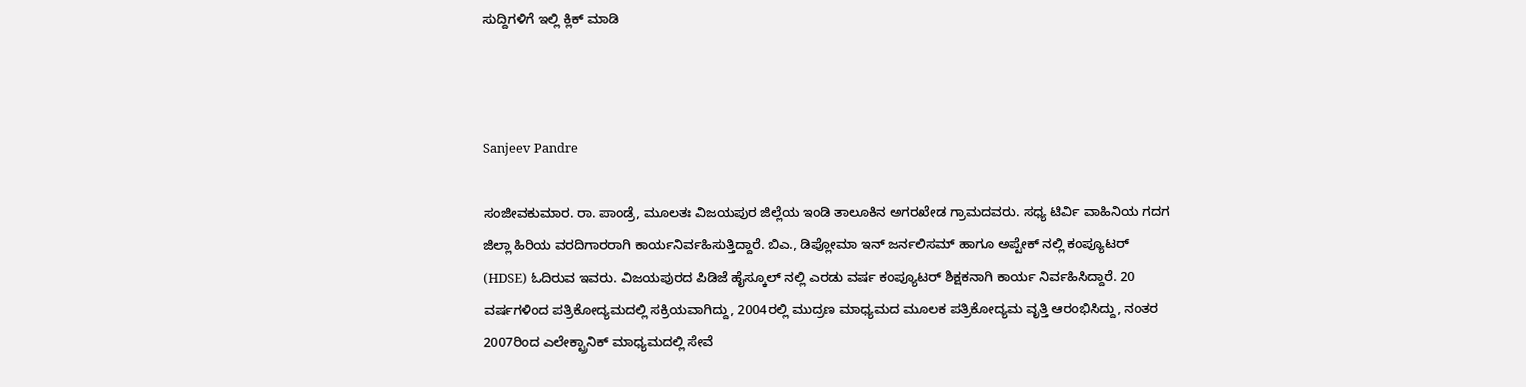ಸುದ್ದಿಗಳಿಗೆ ಇಲ್ಲಿ ಕ್ಲಿಕ್ ಮಾಡಿ



Sanjeev Pandre

ಸಂಜೀವಕುಮಾರ. ರಾ. ಪಾಂಡ್ರೆ, ಮೂಲತಃ ವಿಜಯಪುರ ಜಿಲ್ಲೆಯ ಇಂಡಿ ತಾಲೂಕಿನ ಅಗರಖೇಡ ಗ್ರಾಮದವರು. ಸಧ್ಯ ಟಿರ್ವಿ ವಾಹಿನಿಯ ಗದಗ ಜಿಲ್ಲಾ ಹಿರಿಯ ವರದಿಗಾರರಾಗಿ ಕಾರ್ಯನಿರ್ವಹಿಸುತ್ತಿದ್ದಾರೆ. ಬಿಎ., ಡಿಪ್ಲೋಮಾ ಇನ್ ಜರ್ನಲಿಸಮ್ ಹಾಗೂ ಅಪ್ಟೇಕ್ ನಲ್ಲಿ ಕಂಪ್ಯೂಟರ್ (HDSE) ಓದಿರುವ ಇವರು. ವಿಜಯಪುರದ‌‌ ಪಿಡಿಜೆ ಹೈಸ್ಕೂಲ್ ನಲ್ಲಿ ಎರಡು ವರ್ಷ ಕಂಪ್ಯೂಟರ್ ಶಿಕ್ಷಕನಾಗಿ ಕಾರ್ಯ ನಿರ್ವಹಿಸಿದ್ದಾರೆ. 20 ವರ್ಷಗಳಿಂದ ಪತ್ರಿಕೋದ್ಯಮದಲ್ಲಿ ಸಕ್ರಿಯವಾಗಿದ್ದು, 2004ರಲ್ಲಿ ಮುದ್ರಣ ಮಾಧ್ಯಮದ‌ ಮೂಲಕ ಪತ್ರಿಕೋದ್ಯಮ ವೃತ್ತಿ ಆರಂಭಿಸಿದ್ದು, ನಂತರ 2007ರಿಂದ ಎಲೇಕ್ಟ್ರಾನಿಕ್‌ ಮಾಧ್ಯಮದಲ್ಲಿ ಸೇವೆ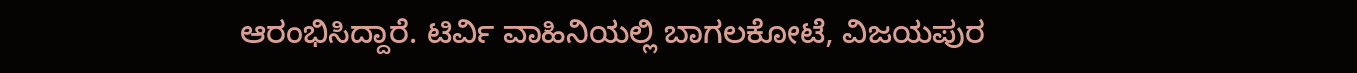ಆರಂಭಿಸಿದ್ದಾರೆ. ಟಿರ್ವಿ ವಾಹಿನಿಯಲ್ಲಿ ಬಾಗಲಕೋಟೆ, ವಿಜಯಪುರ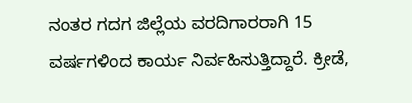ನಂತರ ಗದಗ ಜಿಲ್ಲೆಯ ವರದಿಗಾರರಾಗಿ 15 ವರ್ಷಗಳಿಂದ ಕಾರ್ಯ ನಿರ್ವಹಿಸುತ್ತಿದ್ದಾರೆ. ಕ್ರೀಡೆ,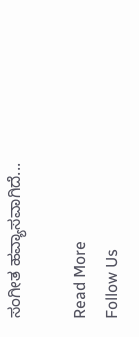ಸಂಗೀತ ಹವ್ಯಾಸವಾಗಿದೆ...

Read More
Follow Us